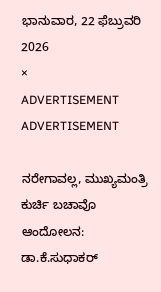ಭಾನುವಾರ, 22 ಫೆಬ್ರುವರಿ 2026
×
ADVERTISEMENT
ADVERTISEMENT

ನರೇಗಾವಲ್ಲ, ಮುಖ್ಯಮಂತ್ರಿ ಕುರ್ಚಿ ಬಚಾವೊ ಆಂದೋಲನ: ಡಾ.ಕೆ.ಸುಧಾಕರ್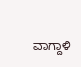ವಾಗ್ದಾಳಿ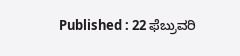Published : 22 ಫೆಬ್ರುವರಿ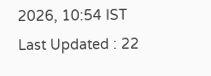2026, 10:54 IST
Last Updated : 22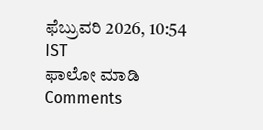ಫೆಬ್ರುವರಿ 2026, 10:54 IST
ಫಾಲೋ ಮಾಡಿ
Comments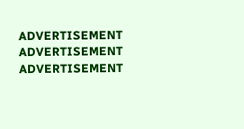ADVERTISEMENT
ADVERTISEMENT
ADVERTISEMENT